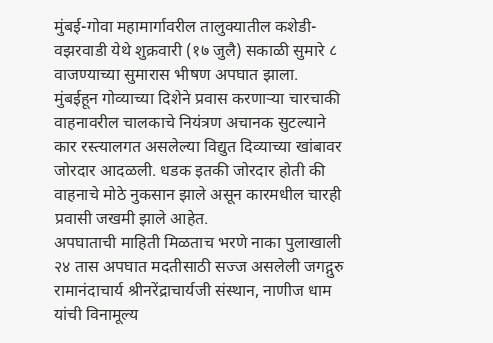मुंबई-गोवा महामार्गावरील तालुक्यातील कशेडी-वझरवाडी येथे शुक्रवारी (१७ जुलै) सकाळी सुमारे ८ वाजण्याच्या सुमारास भीषण अपघात झाला. मुंबईहून गोव्याच्या दिशेने प्रवास करणाऱ्या चारचाकी वाहनावरील चालकाचे नियंत्रण अचानक सुटल्याने कार रस्त्यालगत असलेल्या विद्युत दिव्याच्या खांबावर जोरदार आदळली. धडक इतकी जोरदार होती की वाहनाचे मोठे नुकसान झाले असून कारमधील चारही प्रवासी जखमी झाले आहेत.
अपघाताची माहिती मिळताच भरणे नाका पुलाखाली २४ तास अपघात मदतीसाठी सज्ज असलेली जगद्गुरु रामानंदाचार्य श्रीनरेंद्राचार्यजी संस्थान, नाणीज धाम यांची विनामूल्य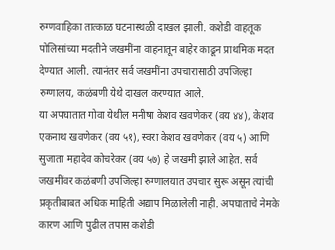रुग्णवाहिका तात्काळ घटनास्थळी दाखल झाली. कशेडी वाहतूक पोलिसांच्या मदतीने जखमींना वाहनातून बाहेर काढून प्राथमिक मदत देण्यात आली. त्यानंतर सर्व जखमींना उपचारासाठी उपजिल्हा रुग्णालय, कळंबणी येथे दाखल करण्यात आले.
या अपघातात गोवा येथील मनीषा केशव खवणेकर (वय ४४), केशव एकनाथ खवणेकर (वय ५१), स्वरा केशव खवणेकर (वय ५) आणि सुजाता महादेव कोचरेकर (वय ५७) हे जखमी झाले आहेत. सर्व जखमींवर कळंबणी उपजिल्हा रुग्णालयात उपचार सुरू असून त्यांची प्रकृतीबाबत अधिक माहिती अद्याप मिळालेली नाही. अपघाताचे नेमके कारण आणि पुढील तपास कशेडी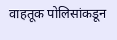वाहतूक पोलिसांकडून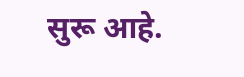सुरू आहे.